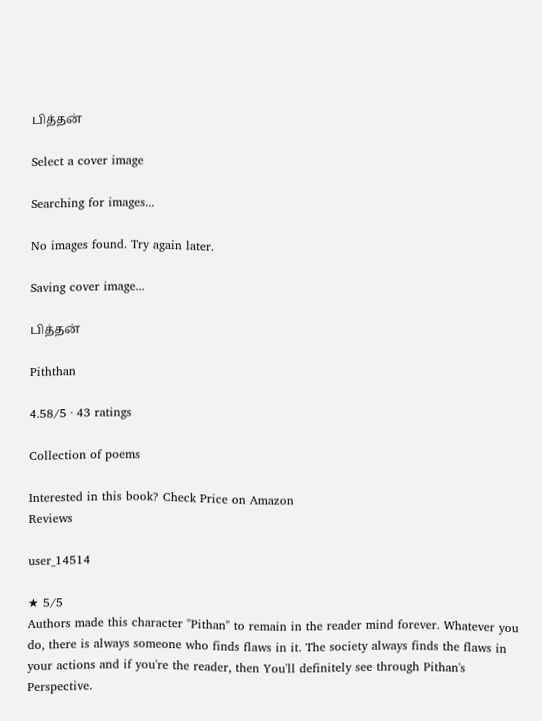பித்தன்

Select a cover image

Searching for images...

No images found. Try again later.

Saving cover image...

பித்தன்

Piththan

4.58/5 · 43 ratings

Collection of poems

Interested in this book? Check Price on Amazon
Reviews

user_14514

★ 5/5
Authors made this character "Pithan" to remain in the reader mind forever. Whatever you do, there is always someone who finds flaws in it. The society always finds the flaws in your actions and if you're the reader, then You'll definitely see through Pithan's Perspective.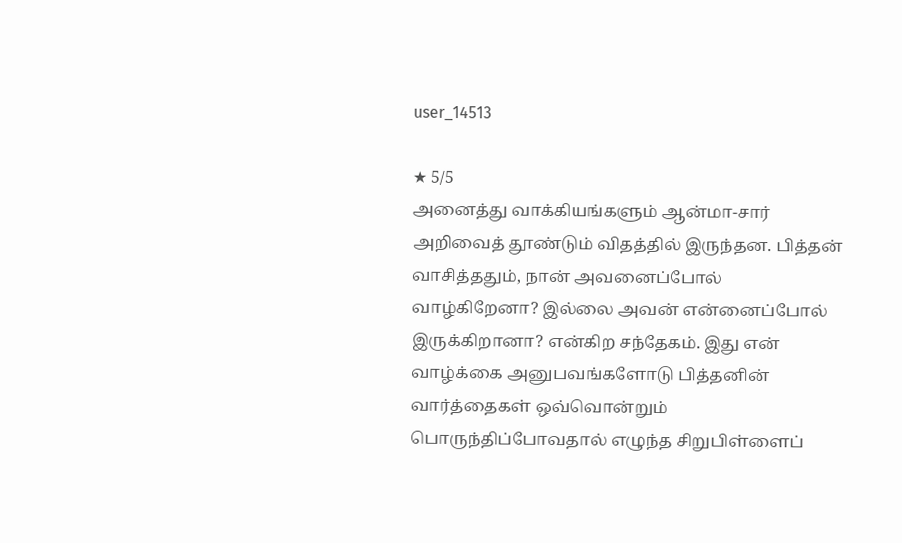user_14513

★ 5/5
அனைத்து வாக்கியங்களும் ஆன்மா-சார் அறிவைத் தூண்டும் விதத்தில் இருந்தன. பித்தன் வாசித்ததும், நான் அவனைப்போல் வாழ்கிறேனா? இல்லை அவன் என்னைப்போல் இருக்கிறானா? என்கிற சந்தேகம். இது என் வாழ்க்கை அனுபவங்களோடு பித்தனின் வார்த்தைகள் ஒவ்வொன்றும் பொருந்திப்போவதால் எழுந்த சிறுபிள்ளைப்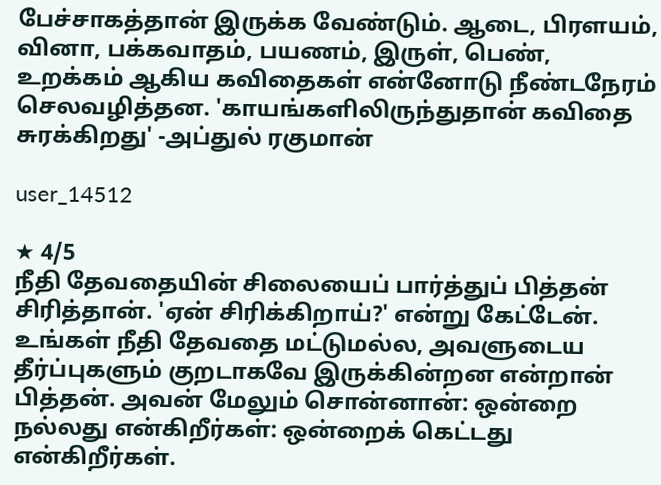பேச்சாகத்தான் இருக்க வேண்டும். ஆடை, பிரளயம், வினா, பக்கவாதம், பயணம், இருள், பெண், உறக்கம் ஆகிய கவிதைகள் என்னோடு நீண்டநேரம் செலவழித்தன. 'காயங்களிலிருந்துதான் கவிதை சுரக்கிறது' -அப்துல் ரகுமான்

user_14512

★ 4/5
நீதி தேவதையின் சிலையைப் பார்த்துப் பித்தன் சிரித்தான். 'ஏன் சிரிக்கிறாய்?' என்று கேட்டேன். உங்கள் நீதி தேவதை மட்டுமல்ல, அவளுடைய தீர்ப்புகளும் குறடாகவே இருக்கின்றன என்றான் பித்தன். அவன் மேலும் சொன்னான்: ஒன்றை நல்லது என்கிறீர்கள்: ஒன்றைக் கெட்டது என்கிறீர்கள்.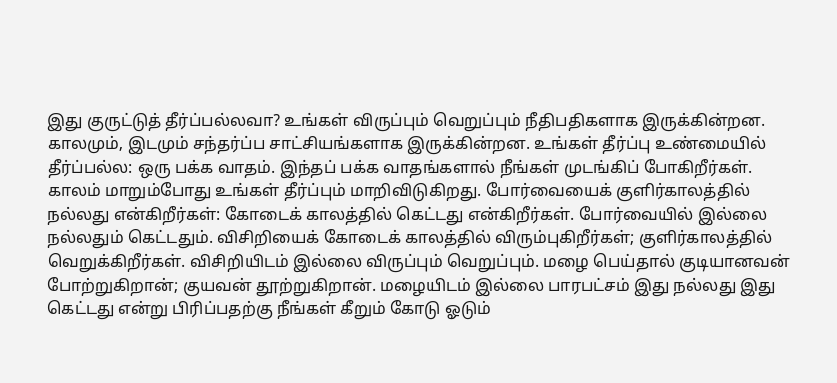இது குருட்டுத் தீர்ப்பல்லவா? உங்கள் விருப்பும் வெறுப்பும் நீதிபதிகளாக இருக்கின்றன. காலமும், இடமும் சந்தர்ப்ப சாட்சியங்களாக இருக்கின்றன. உங்கள் தீர்ப்பு உண்மையில் தீர்ப்பல்ல: ஒரு பக்க வாதம். இந்தப் பக்க வாதங்களால் நீங்கள் முடங்கிப் போகிறீர்கள். காலம் மாறும்போது உங்கள் தீர்ப்பும் மாறிவிடுகிறது. போர்வையைக் குளிர்காலத்தில் நல்லது என்கிறீர்கள்: கோடைக் காலத்தில் கெட்டது என்கிறீர்கள். போர்வையில் இல்லை நல்லதும் கெட்டதும். விசிறியைக் கோடைக் காலத்தில் விரும்புகிறீர்கள்; குளிர்காலத்தில் வெறுக்கிறீர்கள். விசிறியிடம் இல்லை விருப்பும் வெறுப்பும். மழை பெய்தால் குடியானவன் போற்றுகிறான்; குயவன் தூற்றுகிறான். மழையிடம் இல்லை பாரபட்சம் இது நல்லது இது கெட்டது என்று பிரிப்பதற்கு நீங்கள் கீறும் கோடு ஓடும்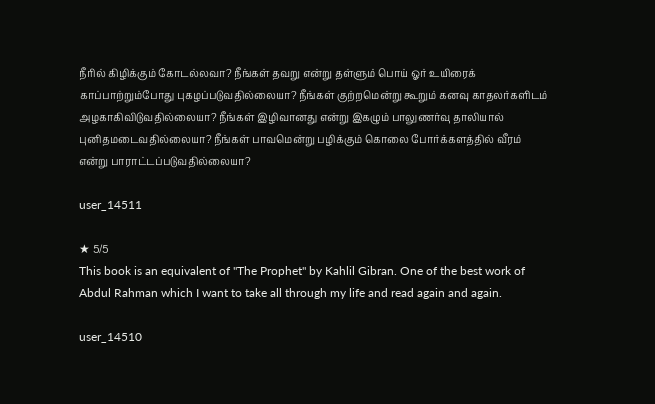நீரில் கிழிக்கும் கோடல்லவா? நீங்கள் தவறு என்று தள்ளும் பொய் ஓர் உயிரைக் காப்பாற்றும்போது புகழப்படுவதில்லையா? நீங்கள் குற்றமென்று கூறும் கனவு காதலர்களிடம் அழகாகிவிடுவதில்லையா? நீங்கள் இழிவானது என்று இகழும் பாலுணர்வு தாலியால் புனிதமடைவதில்லையா? நீங்கள் பாவமென்று பழிக்கும் கொலை போர்க்களத்தில் வீரம் என்று பாராட்டப்படுவதில்லையா?

user_14511

★ 5/5
This book is an equivalent of "The Prophet" by Kahlil Gibran. One of the best work of Abdul Rahman which I want to take all through my life and read again and again.

user_14510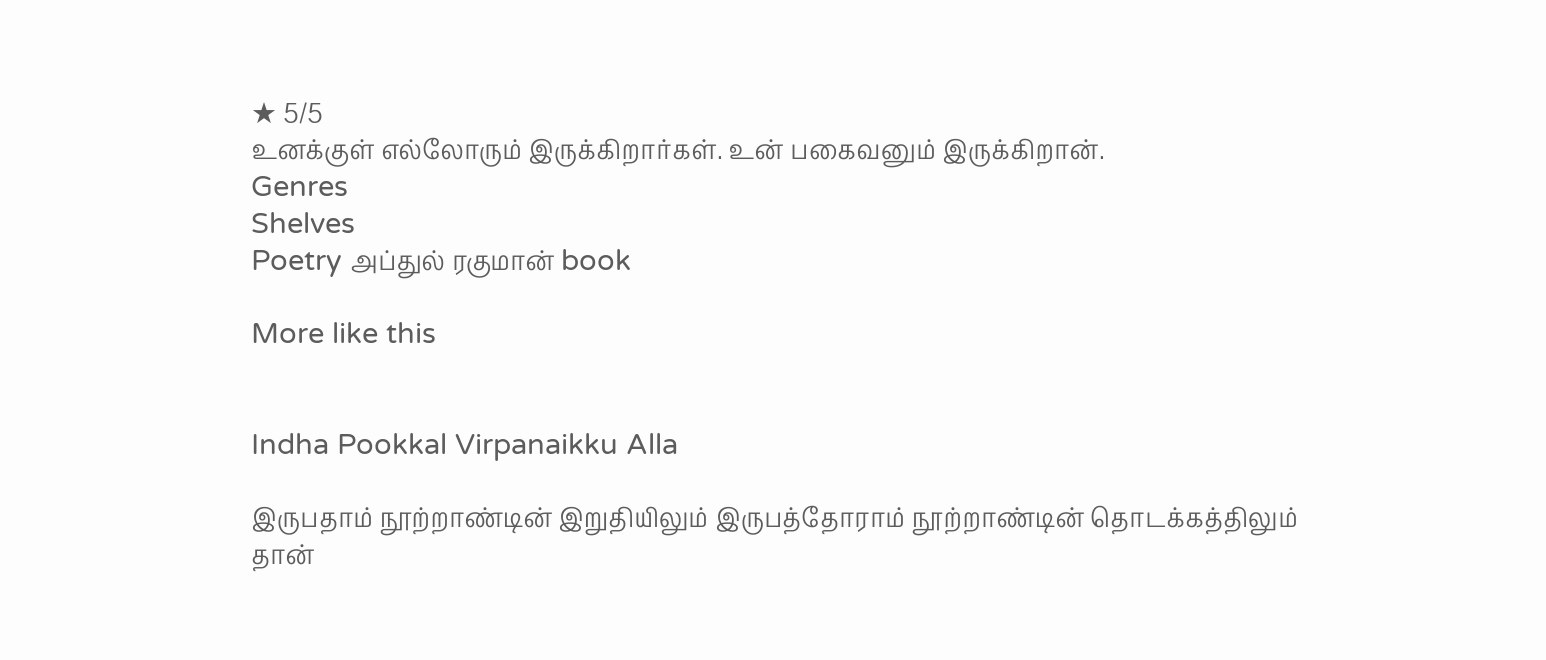★ 5/5
உனக்குள் எல்லோரும் இருக்கிறார்கள். உன் பகைவனும் இருக்கிறான்.
Genres
Shelves
Poetry அப்துல் ரகுமான் book

More like this


Indha Pookkal Virpanaikku Alla

இருபதாம் நூற்றாண்டின் இறுதியிலும் இருபத்தோராம் நூற்றாண்டின் தொடக்கத்திலும் தான்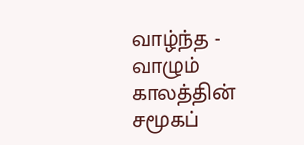வாழ்ந்த - வாழும் காலத்தின் சமூகப்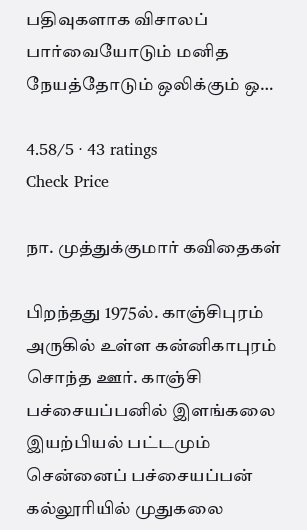பதிவுகளாக விசாலப் பார்வையோடும் மனித நேயத்தோடும் ஒலிக்கும் ஒ…

4.58/5 · 43 ratings
Check Price

நா. முத்துக்குமார் கவிதைகள்

பிறந்தது 1975ல். காஞ்சிபுரம் அருகில் உள்ள கன்னிகாபுரம் சொந்த ஊர். காஞ்சி பச்சையப்பனில் இளங்கலை இயற்பியல் பட்டமும் சென்னைப் பச்சையப்பன் கல்லூரியில் முதுகலை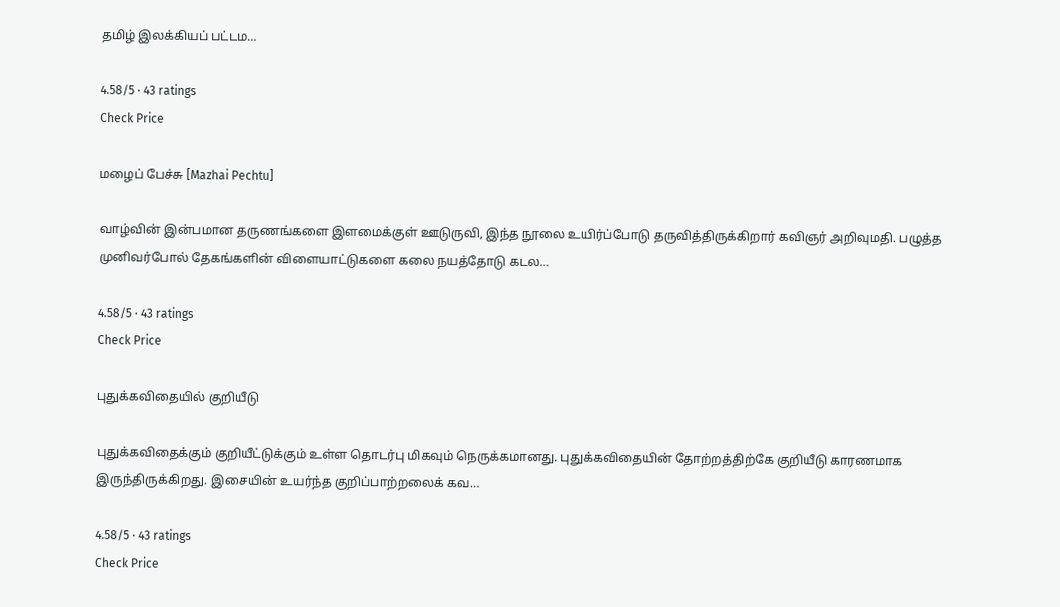தமிழ் இலக்கியப் பட்டம…

4.58/5 · 43 ratings
Check Price

மழைப் பேச்சு [Mazhai Pechtu]

வாழ்வின் இன்பமான தருணங்களை இளமைக்குள் ஊடுருவி, இந்த நூலை உயிர்ப்போடு தருவித்திருக்கிறார் கவிஞர் அறிவுமதி. பழுத்த முனிவர்போல் தேகங்களின் விளையாட்டுகளை கலை நயத்தோடு கடல…

4.58/5 · 43 ratings
Check Price

புதுக்கவிதையில் குறியீடு

புதுக்கவிதைக்கும் குறியீட்டுக்கும் உள்ள தொடர்பு மிகவும் நெருக்கமானது. புதுக்கவிதையின் தோற்றத்திற்கே குறியீடு காரணமாக இருந்திருக்கிறது. இசையின் உயர்ந்த குறிப்பாற்றலைக் கவ…

4.58/5 · 43 ratings
Check Price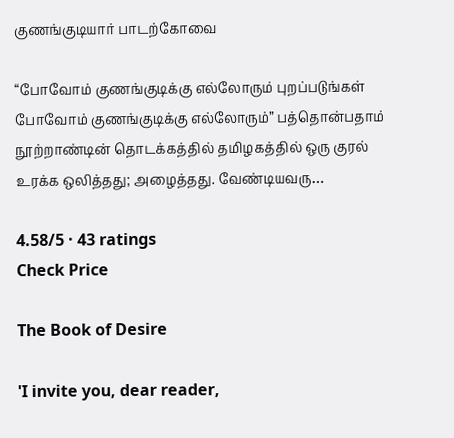குணங்குடியார் பாடற்கோவை

“போவோம் குணங்குடிக்கு எல்லோரும் புறப்படுங்கள் போவோம் குணங்குடிக்கு எல்லோரும்” பத்தொன்பதாம் நூற்றாண்டின் தொடக்கத்தில் தமிழகத்தில் ஒரு குரல் உரக்க ஒலித்தது; அழைத்தது. வேண்டியவரு…

4.58/5 · 43 ratings
Check Price

The Book of Desire

'I invite you, dear reader,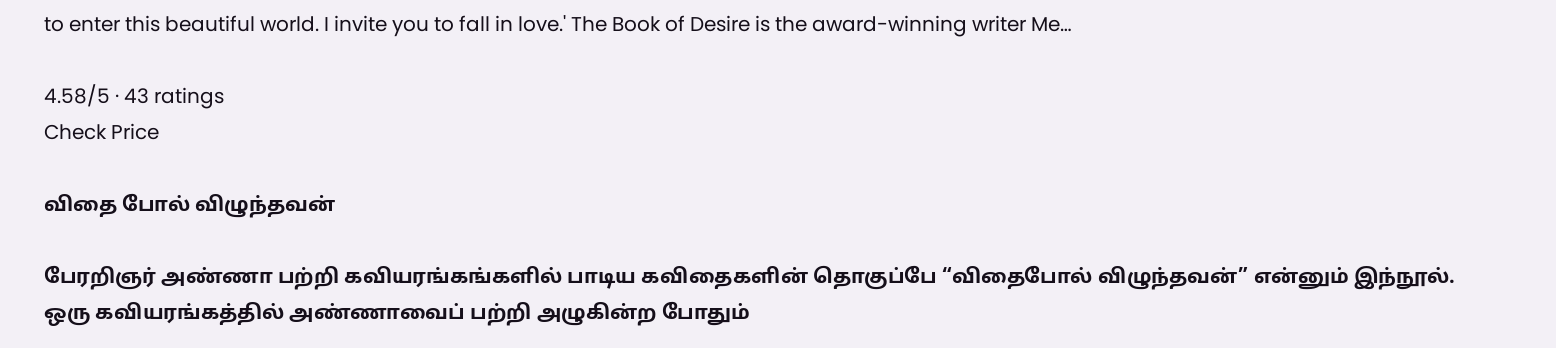to enter this beautiful world. I invite you to fall in love.' The Book of Desire is the award-winning writer Me…

4.58/5 · 43 ratings
Check Price

விதை போல் விழுந்தவன்

பேரறிஞர் அண்ணா பற்றி கவியரங்கங்களில் பாடிய கவிதைகளின் தொகுப்பே “விதைபோல் விழுந்தவன்” என்னும் இந்நூல். ஒரு கவியரங்கத்தில் அண்ணாவைப் பற்றி அழுகின்ற போதும்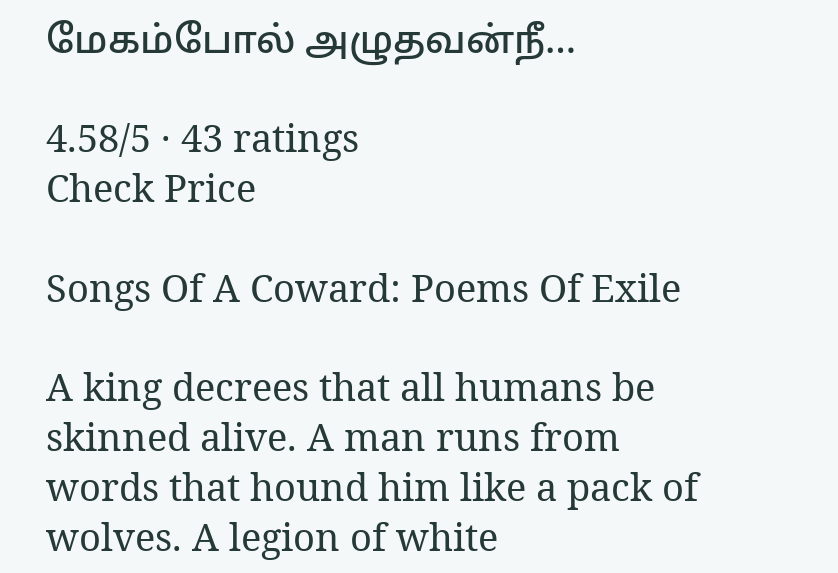மேகம்போல் அழுதவன்நீ…

4.58/5 · 43 ratings
Check Price

Songs Of A Coward: Poems Of Exile

A king decrees that all humans be skinned alive. A man runs from words that hound him like a pack of wolves. A legion of white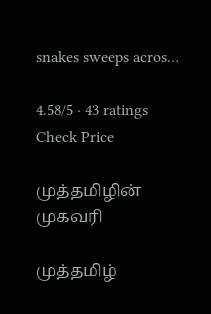snakes sweeps acros…

4.58/5 · 43 ratings
Check Price

முத்தமிழின் முகவரி

முத்தமிழ்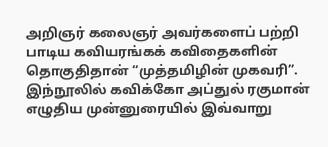அறிஞர் கலைஞர் அவர்களைப் பற்றி பாடிய கவியரங்கக் கவிதைகளின் தொகுதிதான் “முத்தமிழின் முகவரி”. இந்நூலில் கவிக்கோ அப்துல் ரகுமான் எழுதிய முன்னுரையில் இவ்வாறு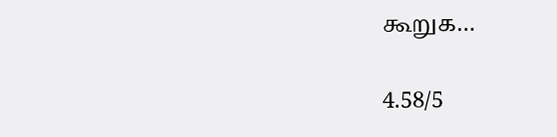கூறுக…

4.58/5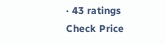· 43 ratings
Check Price